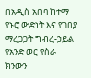በአዲስ አበባ ከተማ የኑሮ ውድነት እና የገበያ ማረጋጋት ግብረ-ኃይል የአንድ ወር የስራ ክንውን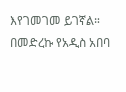እየገመገመ ይገኛል።
በመድረኩ የአዲስ አበባ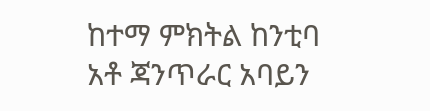ከተማ ምክትል ከንቲባ አቶ ጃንጥራር አባይን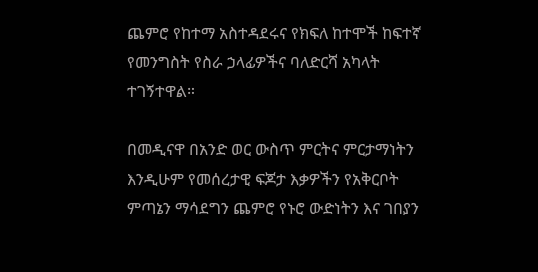ጨምሮ የከተማ አስተዳደሩና የክፍለ ከተሞች ከፍተኛ የመንግስት የስራ ኃላፊዎችና ባለድርሻ አካላት ተገኝተዋል።

በመዲናዋ በአንድ ወር ውስጥ ምርትና ምርታማነትን እንዲሁም የመሰረታዊ ፍጆታ እቃዎችን የአቅርቦት ምጣኔን ማሳደግን ጨምሮ የኑሮ ውድነትን እና ገበያን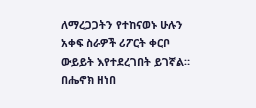ለማረጋጋትን የተከናወኑ ሁሉን አቀፍ ስራዎች ሪፖርት ቀርቦ ውይይት እየተደረገበት ይገኛል።
በሔኖክ ዘነበ